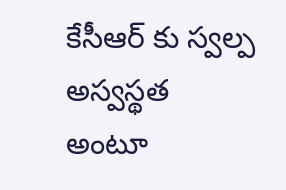కేసీఆర్ కు స్వల్ప అస్వస్థత అంటూ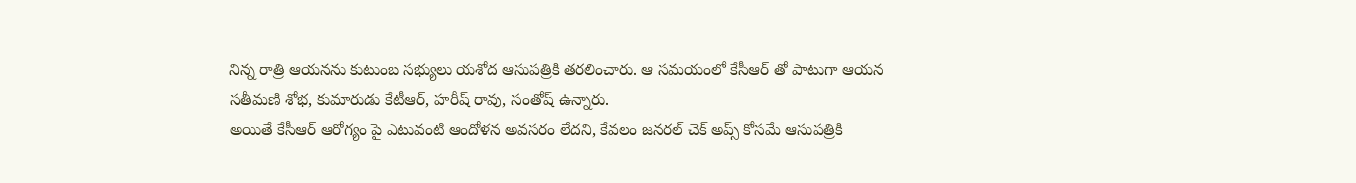నిన్న రాత్రి ఆయనను కుటుంబ సభ్యులు యశోద ఆసుపత్రికి తరలించారు. ఆ సమయంలో కేసీఆర్ తో పాటుగా ఆయన సతీమణి శోభ, కుమారుడు కేటీఆర్, హరీష్ రావు, సంతోష్ ఉన్నారు.
అయితే కేసీఆర్ ఆరోగ్యం పై ఎటువంటి ఆందోళన అవసరం లేదని, కేవలం జనరల్ చెక్ అప్స్ కోసమే ఆసుపత్రికి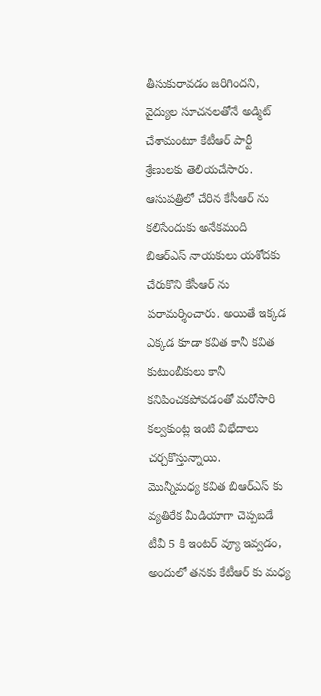తీసుకురావడం జరిగిందని, వైద్యుల సూచనలతోనే అడ్మిట్ చేశామంటూ కేటీఆర్ పార్టీ శ్రేణులకు తెలియచేసారు.
ఆసుపత్రిలో చేరిన కేసీఆర్ ను కలిసేందుకు అనేకమంది బిఆర్ఎస్ నాయకులు యశోదకు చేరుకొని కేసీఆర్ ను పరామర్శించారు. అయితే ఇక్కడ ఎక్కడ కూడా కవిత కానీ కవిత కుటుంబీకులు కానీ కనిపించకపోవడంతో మరోసారి కల్వకుంట్ల ఇంటి విభేదాలు చర్చకొస్తున్నాయి.
మొన్నీమధ్య కవిత బిఆర్ఎస్ కు వ్యతిరేక మీడియాగా చెప్పబడే టీవీ 5 కి ఇంటర్ వ్యూ ఇవ్వడం, అందులో తనకు కేటీఆర్ కు మధ్య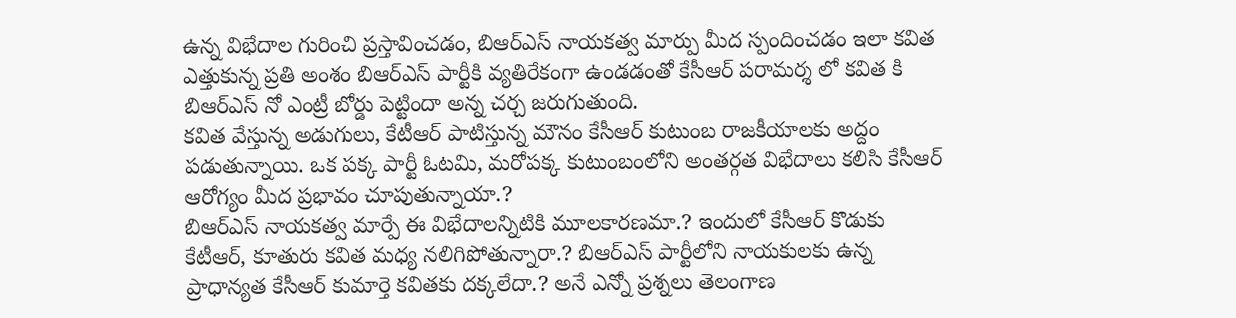ఉన్న విభేదాల గురించి ప్రస్తావించడం, బిఆర్ఎస్ నాయకత్వ మార్పు మీద స్పందించడం ఇలా కవిత ఎత్తుకున్న ప్రతి అంశం బిఆర్ఎస్ పార్టీకి వ్యతిరేకంగా ఉండడంతో కేసీఆర్ పరామర్శ లో కవిత కి బిఆర్ఎస్ నో ఎంట్రీ బోర్డు పెట్టిందా అన్న చర్చ జరుగుతుంది.
కవిత వేస్తున్న అడుగులు, కేటీఆర్ పాటిస్తున్న మౌనం కేసీఆర్ కుటుంబ రాజకీయాలకు అద్దం పడుతున్నాయి. ఒక పక్క పార్టీ ఓటమి, మరోపక్క కుటుంబంలోని అంతర్గత విభేదాలు కలిసి కేసీఆర్ ఆరోగ్యం మీద ప్రభావం చూపుతున్నాయా.?
బిఆర్ఎస్ నాయకత్వ మార్పే ఈ విభేదాలన్నిటికి మూలకారణమా.? ఇందులో కేసీఆర్ కొడుకు కేటీఆర్, కూతురు కవిత మధ్య నలిగిపోతున్నారా.? బిఆర్ఎస్ పార్టీలోని నాయకులకు ఉన్న ప్రాధాన్యత కేసీఆర్ కుమార్తె కవితకు దక్కలేదా.? అనే ఎన్నో ప్రశ్నలు తెలంగాణ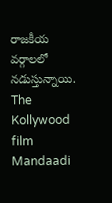రాజకీయ వర్గాలలో నడుస్తున్నాయి.
The Kollywood film Mandaadi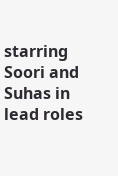starring Soori and Suhas in lead roles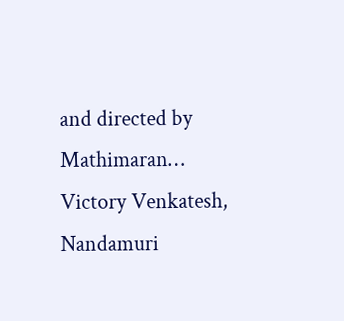and directed by Mathimaran…
Victory Venkatesh, Nandamuri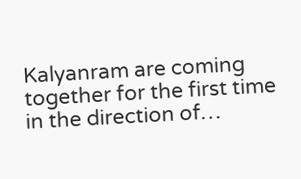Kalyanram are coming together for the first time in the direction of…